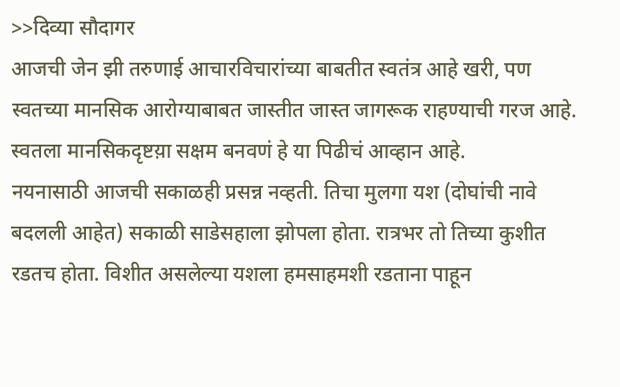>>दिव्या सौदागर
आजची जेन झी तरुणाई आचारविचारांच्या बाबतीत स्वतंत्र आहे खरी, पण स्वतच्या मानसिक आरोग्याबाबत जास्तीत जास्त जागरूक राहण्याची गरज आहे. स्वतला मानसिकदृष्टय़ा सक्षम बनवणं हे या पिढीचं आव्हान आहे.
नयनासाठी आजची सकाळही प्रसन्न नव्हती. तिचा मुलगा यश (दोघांची नावे बदलली आहेत) सकाळी साडेसहाला झोपला होता. रात्रभर तो तिच्या कुशीत रडतच होता. विशीत असलेल्या यशला हमसाहमशी रडताना पाहून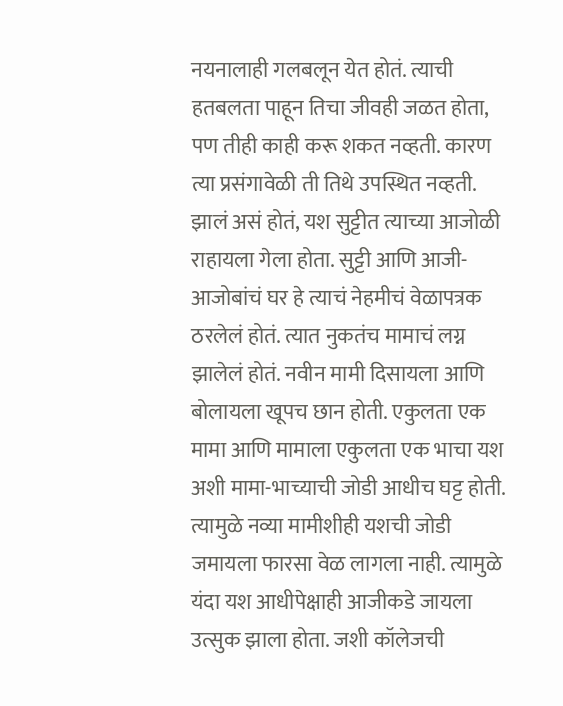नयनालाही गलबलून येत होतं. त्याची हतबलता पाहून तिचा जीवही जळत होता, पण तीही काही करू शकत नव्हती. कारण त्या प्रसंगावेळी ती तिथे उपस्थित नव्हती. झालं असं होतं, यश सुट्टीत त्याच्या आजोळी राहायला गेला होता. सुट्टी आणि आजी-आजोबांचं घर हे त्याचं नेहमीचं वेळापत्रक ठरलेलं होतं. त्यात नुकतंच मामाचं लग्न झालेलं होतं. नवीन मामी दिसायला आणि बोलायला खूपच छान होती. एकुलता एक मामा आणि मामाला एकुलता एक भाचा यश अशी मामा-भाच्याची जोडी आधीच घट्ट होती. त्यामुळे नव्या मामीशीही यशची जोडी जमायला फारसा वेळ लागला नाही. त्यामुळे यंदा यश आधीपेक्षाही आजीकडे जायला उत्सुक झाला होता. जशी कॉलेजची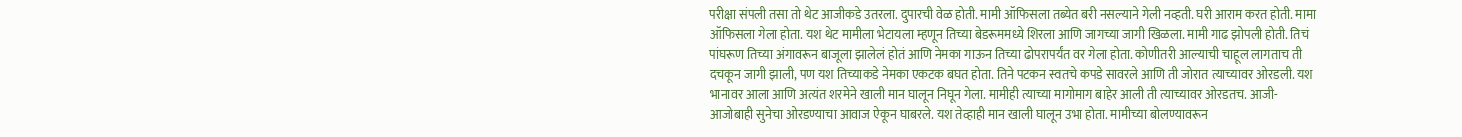परीक्षा संपली तसा तो थेट आजीकडे उतरला. दुपारची वेळ होती. मामी ऑफिसला तब्येत बरी नसल्याने गेली नव्हती. घरी आराम करत होती. मामा ऑफिसला गेला होता. यश थेट मामीला भेटायला म्हणून तिच्या बेडरूममध्ये शिरला आणि जागच्या जागी खिळला. मामी गाढ झोपली होती. तिचं पांघरूण तिच्या अंगावरून बाजूला झालेलं होतं आणि नेमका गाऊन तिच्या ढोपरापर्यंत वर गेला होता. कोणीतरी आल्याची चाहूल लागताच ती दचकून जागी झाली, पण यश तिच्याकडे नेमका एकटक बघत होता. तिने पटकन स्वतचे कपडे सावरले आणि ती जोरात त्याच्यावर ओरडली. यश भानावर आला आणि अत्यंत शरमेने खाली मान घालून निघून गेला. मामीही त्याच्या मागोमाग बाहेर आली ती त्याच्यावर ओरडतच. आजी-आजोबाही सुनेचा ओरडण्याचा आवाज ऐकून घाबरले. यश तेव्हाही मान खाली घालून उभा होता. मामीच्या बोलण्यावरून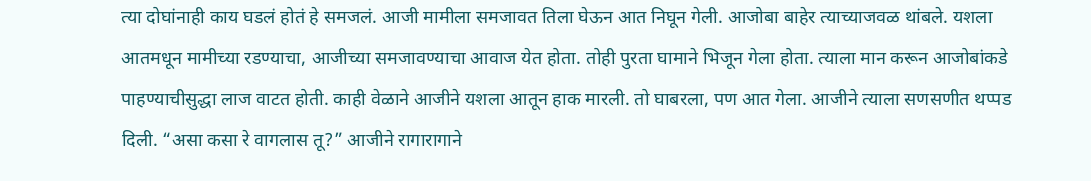त्या दोघांनाही काय घडलं होतं हे समजलं. आजी मामीला समजावत तिला घेऊन आत निघून गेली. आजोबा बाहेर त्याच्याजवळ थांबले. यशला आतमधून मामीच्या रडण्याचा, आजीच्या समजावण्याचा आवाज येत होता. तोही पुरता घामाने भिजून गेला होता. त्याला मान करून आजोबांकडे पाहण्याचीसुद्धा लाज वाटत होती. काही वेळाने आजीने यशला आतून हाक मारली. तो घाबरला, पण आत गेला. आजीने त्याला सणसणीत थप्पड दिली. “असा कसा रे वागलास तू?” आजीने रागारागाने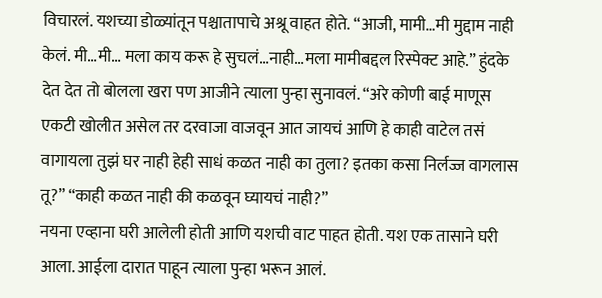विचारलं. यशच्या डोळ्यांतून पश्चातापाचे अश्रू वाहत होते. “आजी, मामी…मी मुद्दाम नाही केलं. मी…मी… मला काय करू हे सुचलं…नाही…मला मामीबद्दल रिस्पेक्ट आहे.” हुंदके देत देत तो बोलला खरा पण आजीने त्याला पुन्हा सुनावलं. “अरे कोणी बाई माणूस एकटी खोलीत असेल तर दरवाजा वाजवून आत जायचं आणि हे काही वाटेल तसं वागायला तुझं घर नाही हेही साधं कळत नाही का तुला? इतका कसा निर्लज्ज वागलास तू?” “काही कळत नाही की कळवून घ्यायचं नाही?”
नयना एव्हाना घरी आलेली होती आणि यशची वाट पाहत होती. यश एक तासाने घरी आला. आईला दारात पाहून त्याला पुन्हा भरून आलं.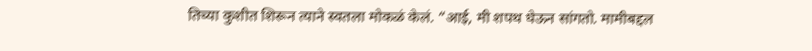तिच्या कुशीत शिरून त्याने स्वतला मोकळं केलं. “आई, मी शपथ घेऊन सांगतो. मामीबद्दल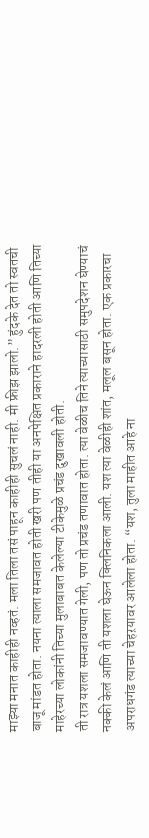माझ्या मनात काहीही नव्हतं. मला तिला तसं पाहून काहीही सुचलं नाही. मी फ्रीझ झालो.” हुंदके देत तो स्वतची बाजू मांडत होता. नयना त्याला समजावत होती खरी पण तीही या अनपेक्षित प्रकाराने हादरली होती आणि तिच्या माहेरच्या लोकांनी तिच्या मुलाबाबत केलेल्या टीकेमुळे प्रचंड दुखावली होती.
ती रात्र यशला समजावण्यात गेली, पण तो प्रचंड तणावात होता. त्या वेळीच तिने त्याच्यासाठी समुपदेशन घेण्याचं नक्की केलं आणि ती यशला घेऊन क्लिनिकला आली. यश त्या वेळीही शांत, मलूल बसून होता. एक प्रकारचा अपराधगंड त्याच्या चेहऱयावर आलेला होता. “यश, तुला माहीत आहे ना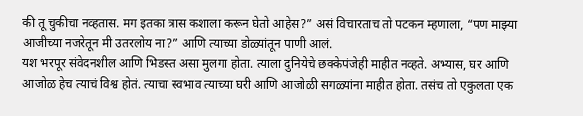की तू चुकीचा नव्हतास. मग इतका त्रास कशाला करून घेतो आहेस?” असं विचारताच तो पटकन म्हणाला, “पण माझ्या आजीच्या नजरेतून मी उतरलोय ना?” आणि त्याच्या डोळ्यांतून पाणी आलं.
यश भरपूर संवेदनशील आणि भिडस्त असा मुलगा होता. त्याला दुनियेचे छक्केपंजेही माहीत नव्हते. अभ्यास, घर आणि आजोळ हेच त्याचं विश्व होतं. त्याचा स्वभाव त्याच्या घरी आणि आजोळी सगळ्यांना माहीत होता. तसंच तो एकुलता एक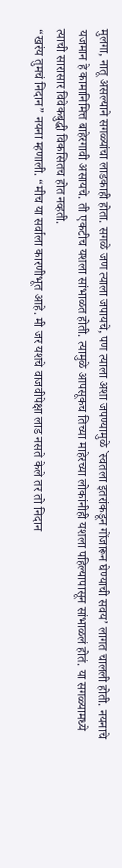मुलगा, नातू असल्याने सगळ्यांचा लाडकाही होता. सगळे जण त्याला जपायचे, पण त्याला अशा जपण्यामुळे `स्वतला इतरांकडून गोंजारून घेण्याची सवय’ लागत चालली होती. नयनाचे यजमान हे कामानिमित्त बाहेरगावी असायचे. ती एकटीच यशला सांभाळत होती. त्यामुळे आपसूकच तिच्या माहेरच्या लोकांनीही यशला पहिल्यापासून सांभाळलं होतं. या सगळ्यामध्ये त्याची सारासार विवेकबुद्धी विकसितच होत नव्हती.
“खरंय तुमचं निदान” नयना म्हणाली. “मीच या सर्वाला कारणीभूत आहे. मी जर यशचे वाजवीपेक्षा लाड नसते केले तर तो निदान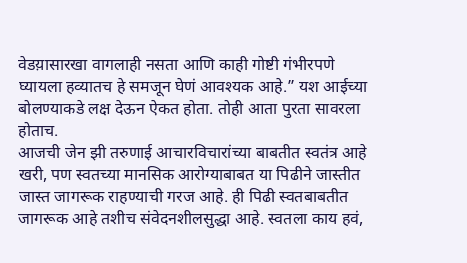वेडय़ासारखा वागलाही नसता आणि काही गोष्टी गंभीरपणे घ्यायला हव्यातच हे समजून घेणं आवश्यक आहे.” यश आईच्या बोलण्याकडे लक्ष देऊन ऐकत होता. तोही आता पुरता सावरला होताच.
आजची जेन झी तरुणाई आचारविचारांच्या बाबतीत स्वतंत्र आहे खरी, पण स्वतच्या मानसिक आरोग्याबाबत या पिढीने जास्तीत जास्त जागरूक राहण्याची गरज आहे. ही पिढी स्वतबाबतीत जागरूक आहे तशीच संवेदनशीलसुद्धा आहे. स्वतला काय हवं,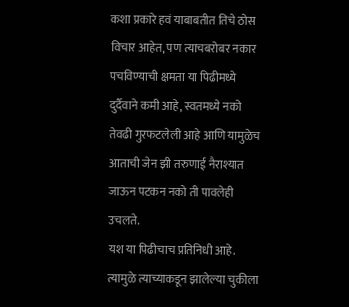कशा प्रकारे हवं याबाबतीत तिचे ठोस विचार आहेत, पण त्याचबरोबर नकार पचविण्याची क्षमता या पिढीमध्ये दुर्दैवाने कमी आहे, स्वतमध्ये नको तेवढी गुरफटलेली आहे आणि यामुळेच आताची जेन झी तरुणाई नैराश्यात जाऊन पटकन नको ती पावलेही उचलते.
यश या पिढीचाच प्रतिनिधी आहे. त्यामुळे त्याच्याकडून झालेल्या चुकीला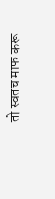तो स्वतच माफ करू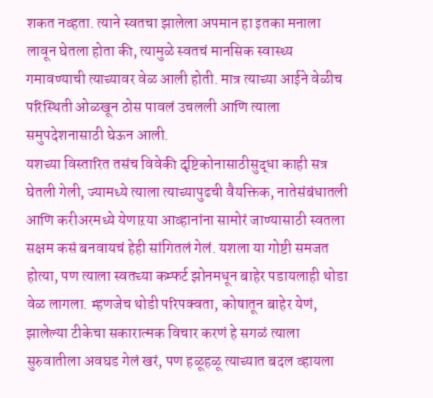शकत नव्हता. त्याने स्वतचा झालेला अपमान हा इतका मनाला लावून घेतला होता की, त्यामुळे स्वतचं मानसिक स्वास्थ्य गमावण्याची त्याच्यावर वेळ आली होती. मात्र त्याच्या आईने वेळीच परिस्थिती ओळखून ठोस पावलं उचलली आणि त्याला समुपदेशनासाठी घेऊन आली.
यशच्या विस्तारित तसंच विवेकी दृष्टिकोनासाठीसुद्धा काही सत्र घेतली गेली, ज्यामध्ये त्याला त्याच्यापुढची वैयक्तिक, नातेसंबंधातली आणि करीअरमध्ये येणाऱया आव्हानांना सामोरं जाण्यासाठी स्वतला सक्षम कसं बनवायचं हेही सांगितलं गेलं. यशला या गोष्टी समजत होत्या, पण त्याला स्वतच्या कम्फर्ट झोनमधून बाहेर पडायलाही थोडा वेळ लागला. म्हणजेच थोडी परिपक्वता, कोषातून बाहेर येणं, झालेल्या टीकेचा सकारात्मक विचार करणं हे सगळं त्याला सुरुवातीला अवघड गेलं खरं, पण हळूहळू त्याच्यात बदल व्हायला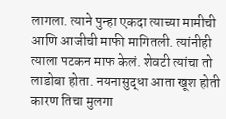लागला. त्याने पुन्हा एकदा त्याच्या मामीची आणि आजीची माफी मागितली. त्यांनीही त्याला पटकन माफ केलं. शेवटी त्यांचा तो लाडोबा होता. नयनासुद्धा आता खूश होती कारण तिचा मुलगा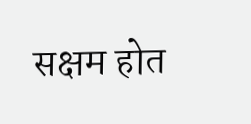सक्षम होत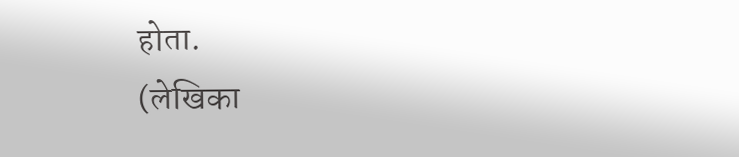होता.
(लेखिका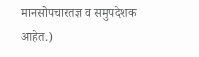मानसोपचारतज्ञ व समुपदेशक आहेत.)